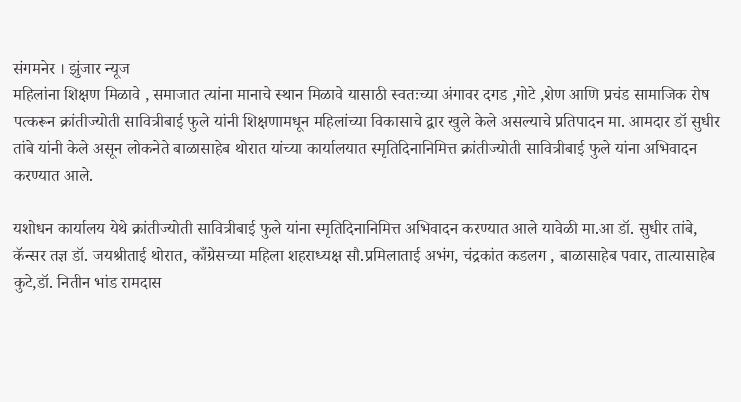संगमनेर । झुंजार न्यूज
महिलांना शिक्षण मिळावे , समाजात त्यांना मानाचे स्थान मिळावे यासाठी स्वतःच्या अंगावर दगड ,गोटे ,शेण आणि प्रचंड सामाजिक रोष पत्करून क्रांतीज्योती सावित्रीबाई फुले यांनी शिक्षणामधून महिलांच्या विकासाचे द्वार खुले केले असल्याचे प्रतिपादन मा. आमदार डॉ सुधीर तांबे यांनी केले असून लोकनेते बाळासाहेब थोरात यांच्या कार्यालयात स्मृतिदिनानिमित्त क्रांतीज्योती सावित्रीबाई फुले यांना अभिवादन करण्यात आले.

यशोधन कार्यालय येथे क्रांतीज्योती सावित्रीबाई फुले यांना स्मृतिदिनानिमित्त अभिवादन करण्यात आले यावेळी मा.आ डॉ. सुधीर तांबे, कॅन्सर तज्ञ डॉ. जयश्रीताई थोरात, काँग्रेसच्या महिला शहराध्यक्ष सौ.प्रमिलाताई अभंग, चंद्रकांत कडलग , बाळासाहेब पवार, तात्यासाहेब कुटे,डॉ. नितीन भांड रामदास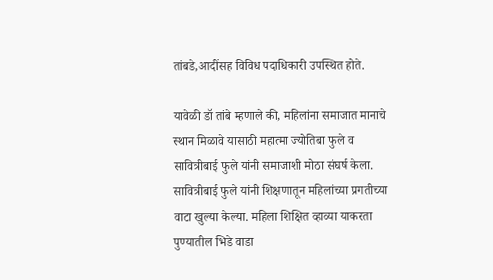तांबडे,आदींसह विविध पदाधिकारी उपस्थित होते.

यावेळी डॉ तांबे म्हणाले की, महिलांना समाजात मानाचे स्थान मिळावे यासाठी महात्मा ज्योतिबा फुले व सावित्रीबाई फुले यांनी समाजाशी मोठा संघर्ष केला. सावित्रीबाई फुले यांनी शिक्षणातून महिलांच्या प्रगतीच्या वाटा खुल्या केल्या. महिला शिक्षित व्हाव्या याकरता पुण्यातील भिडे वाडा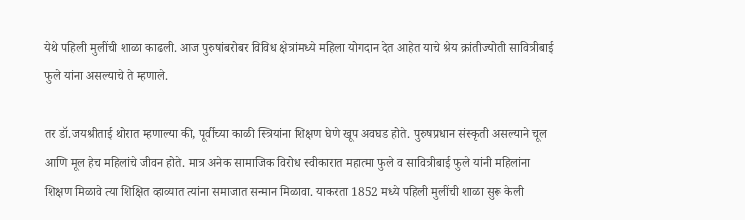येथे पहिली मुलींची शाळा काढली. आज पुरुषांबरोबर विविध क्षेत्रांमध्ये महिला योगदान देत आहेत याचे श्रेय क्रांतीज्योती सावित्रीबाई फुले यांना असल्याचे ते म्हणाले.

तर डॉ.जयश्रीताई थोरात म्हणाल्या की, पूर्वीच्या काळी स्त्रियांना शिक्षण घेणे खूप अवघड होते. पुरुषप्रधान संस्कृती असल्याने चूल आणि मूल हेच महिलांचे जीवन होते. मात्र अनेक सामाजिक विरोध स्वीकारात महात्मा फुले व सावित्रीबाई फुले यांनी महिलांना शिक्षण मिळावे त्या शिक्षित व्हाव्यात त्यांना समाजात सन्मान मिळावा. याकरता 1852 मध्ये पहिली मुलींची शाळा सुरू केली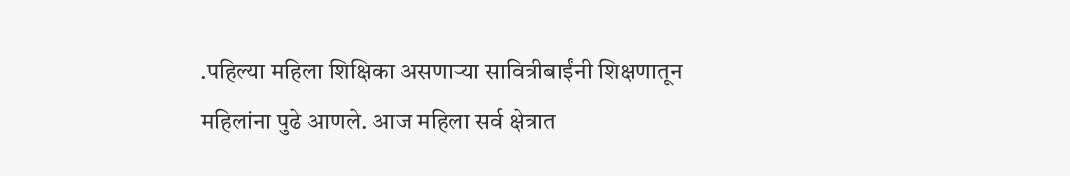.पहिल्या महिला शिक्षिका असणाऱ्या सावित्रीबाईंनी शिक्षणातून महिलांना पुढे आणले. आज महिला सर्व क्षेत्रात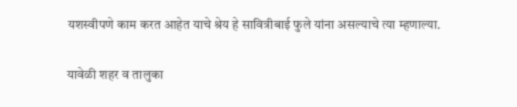यशस्वीपणे काम करत आहेत याचे श्रेय हे सावित्रीबाई फुले यांना असल्याचे त्या म्हणाल्या.

यावेळी शहर व तालुका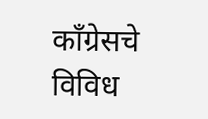काँग्रेसचे विविध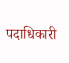पदाधिकारी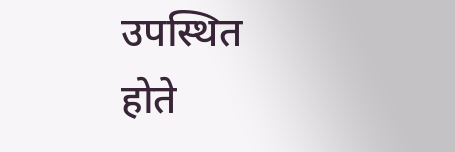उपस्थित होते